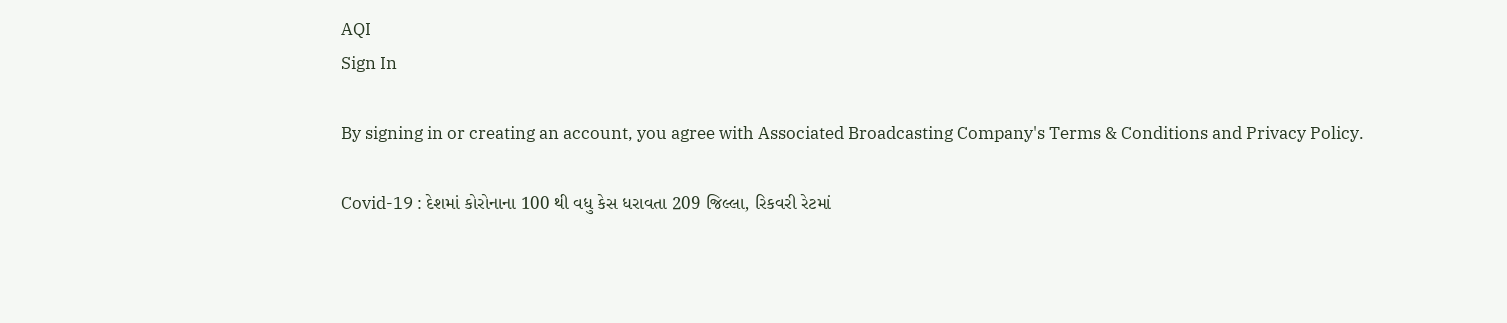AQI
Sign In

By signing in or creating an account, you agree with Associated Broadcasting Company's Terms & Conditions and Privacy Policy.

Covid-19 : દેશમાં કોરોનાના 100 થી વધુ કેસ ધરાવતા 209 જિલ્લા, રિકવરી રેટમાં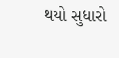થયો સુધારો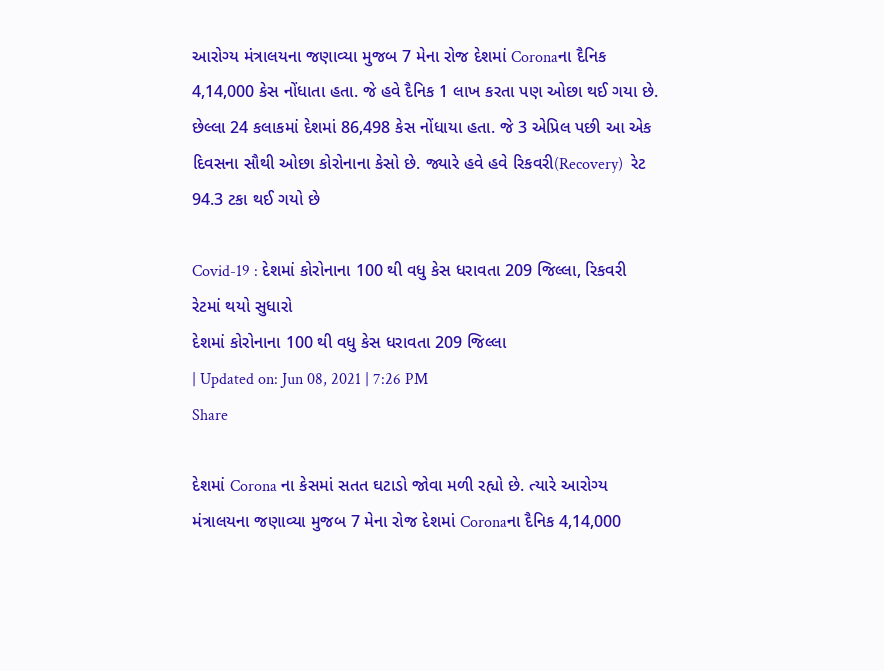આરોગ્ય મંત્રાલયના જણાવ્યા મુજબ 7 મેના રોજ દેશમાં Coronaના દૈનિક 4,14,000 કેસ નોંધાતા હતા. જે હવે દૈનિક 1 લાખ કરતા પણ ઓછા થઈ ગયા છે. છેલ્લા 24 કલાકમાં દેશમાં 86,498 કેસ નોંધાયા હતા. જે 3 એપ્રિલ પછી આ એક દિવસના સૌથી ઓછા કોરોનાના કેસો છે. જ્યારે હવે હવે રિકવરી(Recovery)  રેટ 94.3 ટકા થઈ ગયો છે

Covid-19 : દેશમાં કોરોનાના 100 થી વધુ કેસ ધરાવતા 209 જિલ્લા, રિકવરી રેટમાં થયો સુધારો
દેશમાં કોરોનાના 100 થી વધુ કેસ ધરાવતા 209 જિલ્લા
| Updated on: Jun 08, 2021 | 7:26 PM
Share

દેશમાં Corona ના કેસમાં સતત ઘટાડો જોવા મળી રહ્યો છે. ત્યારે આરોગ્ય મંત્રાલયના જણાવ્યા મુજબ 7 મેના રોજ દેશમાં Coronaના દૈનિક 4,14,000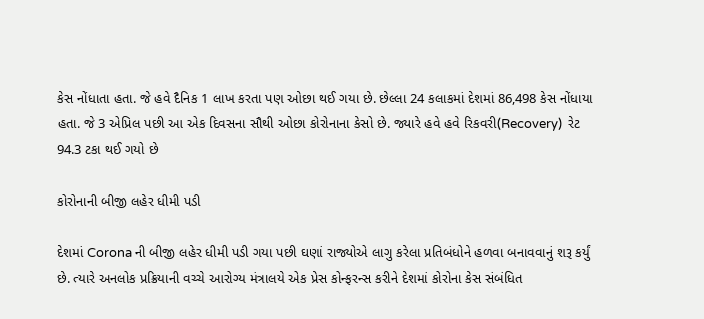કેસ નોંધાતા હતા. જે હવે દૈનિક 1 લાખ કરતા પણ ઓછા થઈ ગયા છે. છેલ્લા 24 કલાકમાં દેશમાં 86,498 કેસ નોંધાયા હતા. જે 3 એપ્રિલ પછી આ એક દિવસના સૌથી ઓછા કોરોનાના કેસો છે. જ્યારે હવે હવે રિકવરી(Recovery)  રેટ 94.3 ટકા થઈ ગયો છે

કોરોનાની બીજી લહેર ધીમી પડી

દેશમાં Corona ની બીજી લહેર ધીમી પડી ગયા પછી ઘણાં રાજ્યોએ લાગુ કરેલા પ્રતિબંધોને હળવા બનાવવાનું શરૂ કર્યું છે. ત્યારે અનલોક પ્રક્રિયાની વચ્ચે આરોગ્ય મંત્રાલયે એક પ્રેસ કોન્ફરન્સ કરીને દેશમાં કોરોના કેસ સંબંધિત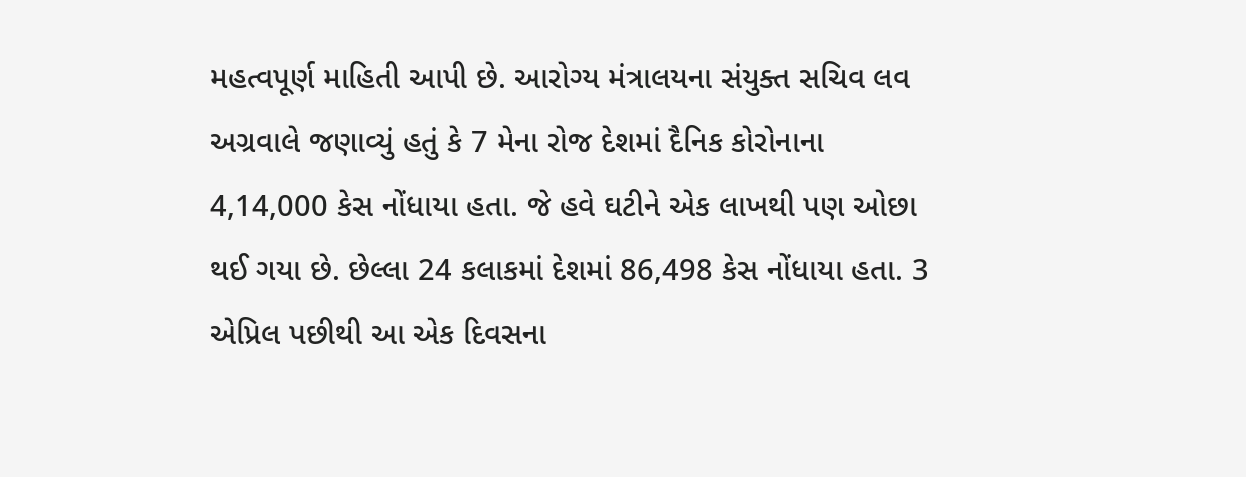મહત્વપૂર્ણ માહિતી આપી છે. આરોગ્ય મંત્રાલયના સંયુક્ત સચિવ લવ અગ્રવાલે જણાવ્યું હતું કે 7 મેના રોજ દેશમાં દૈનિક કોરોનાના 4,14,000 કેસ નોંધાયા હતા. જે હવે ઘટીને એક લાખથી પણ ઓછા થઈ ગયા છે. છેલ્લા 24 કલાકમાં દેશમાં 86,498 કેસ નોંધાયા હતા. 3 એપ્રિલ પછીથી આ એક દિવસના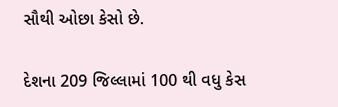સૌથી ઓછા કેસો છે.

દેશના 209 જિલ્લામાં 100 થી વધુ કેસ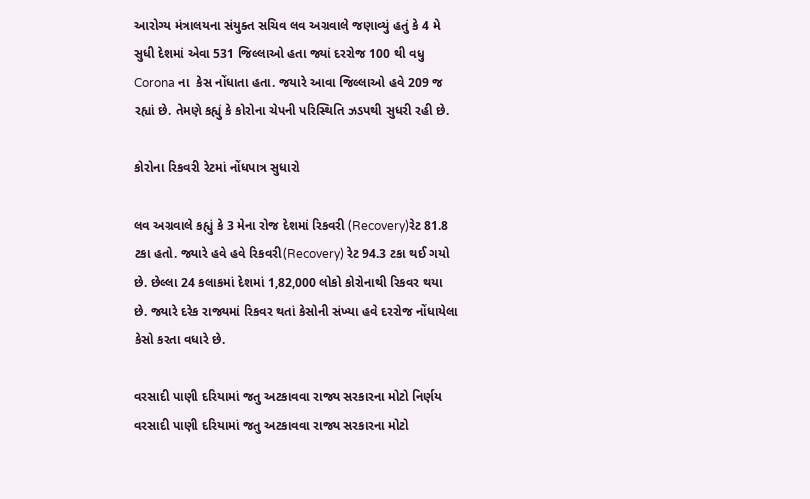આરોગ્ય મંત્રાલયના સંયુક્ત સચિવ લવ અગ્રવાલે જણાવ્યું હતું કે 4 મે સુધી દેશમાં એવા 531 જિલ્લાઓ હતા જ્યાં દરરોજ 100 થી વધુ Corona ના  કેસ નોંધાતા હતા. જયારે આવા જિલ્લાઓ હવે 209 જ રહ્યાં છે. તેમણે કહ્યું કે કોરોના ચેપની પરિસ્થિતિ ઝડપથી સુધરી રહી છે.

કોરોના રિકવરી રેટમાં નોંધપાત્ર સુધારો

લવ અગ્રવાલે કહ્યું કે 3 મેના રોજ દેશમાં રિકવરી (Recovery)રેટ 81.8 ટકા હતો. જ્યારે હવે હવે રિકવરી(Recovery) રેટ 94.3 ટકા થઈ ગયો છે. છેલ્લા 24 કલાકમાં દેશમાં 1,82,000 લોકો કોરોનાથી રિકવર થયા છે. જ્યારે દરેક રાજ્યમાં રિકવર થતાં કેસોની સંખ્યા હવે દરરોજ નોંધાયેલા કેસો કરતા વધારે છે.

વરસાદી પાણી દરિયામાં જતુ અટકાવવા રાજ્ય સરકારના મોટો નિર્ણય
વરસાદી પાણી દરિયામાં જતુ અટકાવવા રાજ્ય સરકારના મોટો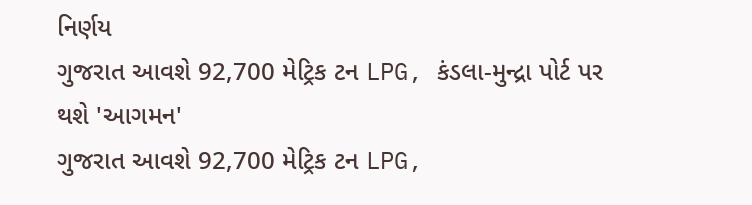નિર્ણય
ગુજરાત આવશે 92,700 મેટ્રિક ટન LPG, કંડલા-મુન્દ્રા પોર્ટ પર થશે 'આગમન'
ગુજરાત આવશે 92,700 મેટ્રિક ટન LPG,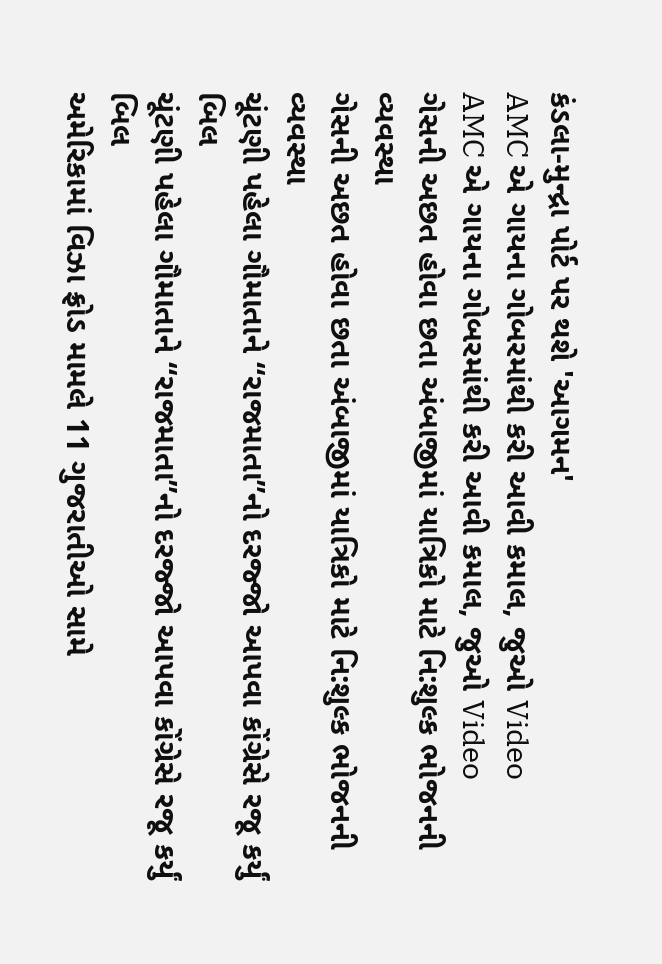કંડલા-મુન્દ્રા પોર્ટ પર થશે 'આગમન'
AMC એ ગાયના ગોબરમાંથી કરી આવી કમાલ, જુઓ Video
AMC એ ગાયના ગોબરમાંથી કરી આવી કમાલ, જુઓ Video
ગેસની અછત હોવા છતા અંબાજીમાં યાત્રિકો માટે નિ:શુલ્ક ભોજનની વ્યવસ્થા
ગેસની અછત હોવા છતા અંબાજીમાં યાત્રિકો માટે નિ:શુલ્ક ભોજનની વ્યવસ્થા
ચૂંટણી પહેલા ગૌમાતાને “રાજમાતા”નો દરજ્જો આપવા કોંગ્રેસે રજૂ કર્યું બિલ
ચૂંટણી પહેલા ગૌમાતાને “રાજમાતા”નો દરજ્જો આપવા કોંગ્રેસે રજૂ કર્યું બિલ
અમેરિકામાં વિઝા ફ્રોડ મામલે 11 ગુજરાતીઓ સામે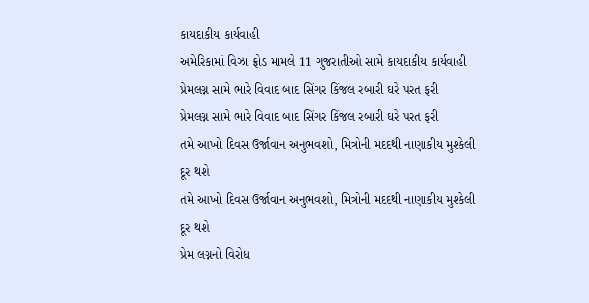કાયદાકીય કાર્યવાહી
અમેરિકામાં વિઝા ફ્રોડ મામલે 11 ગુજરાતીઓ સામે કાયદાકીય કાર્યવાહી
પ્રેમલગ્ન સામે ભારે વિવાદ બાદ સિંગર કિંજલ રબારી ઘરે પરત ફરી
પ્રેમલગ્ન સામે ભારે વિવાદ બાદ સિંગર કિંજલ રબારી ઘરે પરત ફરી
તમે આખો દિવસ ઉર્જાવાન અનુભવશો, મિત્રોની મદદથી નાણાકીય મુશ્કેલી દૂર થશે
તમે આખો દિવસ ઉર્જાવાન અનુભવશો, મિત્રોની મદદથી નાણાકીય મુશ્કેલી દૂર થશે
પ્રેમ લગ્નનો વિરોધ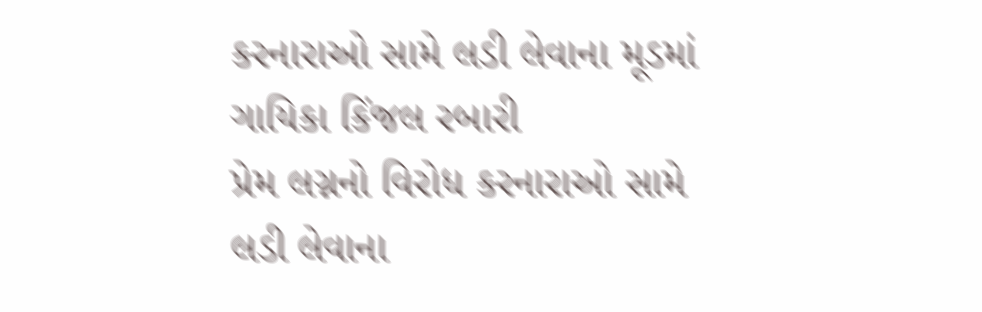કરનારાઓ સામે લડી લેવાના મૂડમાં ગાયિકા કિંજલ રબારી
પ્રેમ લગ્નનો વિરોધ કરનારાઓ સામે લડી લેવાના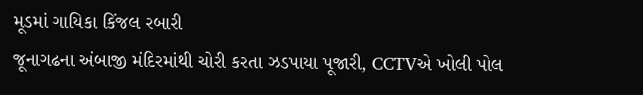મૂડમાં ગાયિકા કિંજલ રબારી
જૂનાગઢના અંબાજી મંદિરમાંથી ચોરી કરતા ઝડપાયા પૂજારી, CCTVએ ખોલી પોલ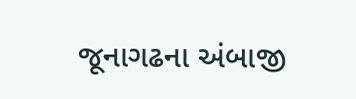જૂનાગઢના અંબાજી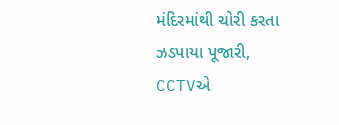મંદિરમાંથી ચોરી કરતા ઝડપાયા પૂજારી, CCTVએ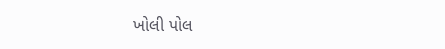ખોલી પોલ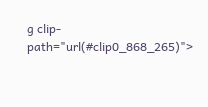g clip-path="url(#clip0_868_265)">